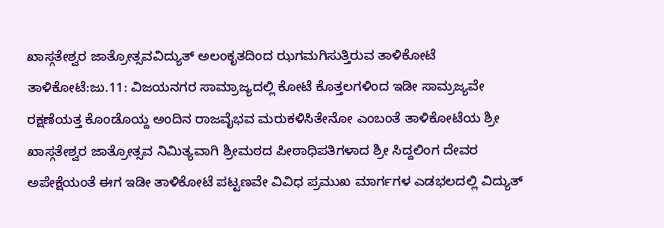ಖಾಸ್ಗತೇಶ್ವರ ಜಾತ್ರೋತ್ಸವವಿದ್ಯುತ್ ಅಲಂಕೃತದಿಂದ ಝಗಮಗಿಸುತ್ತಿರುವ ತಾಳಿಕೋಟೆ
ತಾಳಿಕೋಟೆ:ಜು.11: ವಿಜಯನಗರ ಸಾಮ್ರಾಜ್ಯದಲ್ಲಿ ಕೋಟೆ ಕೊತ್ತಲಗಳಿಂದ ಇಡೀ ಸಾಮ್ರಜ್ಯವೇ ರಕ್ಷಣೆಯತ್ತ ಕೊಂಡೊಯ್ದ ಅಂದಿನ ರಾಜವೈಭವ ಮರುಕಳಿಸಿತೇನೋ ಎಂಬಂತೆ ತಾಳಿಕೋಟೆಯ ಶ್ರೀ ಖಾಸ್ಗತೇಶ್ವರ ಜಾತ್ರೋತ್ಸವ ನಿಮಿತ್ಯವಾಗಿ ಶ್ರೀಮಠದ ಪೀಠಾಧಿಪತಿಗಳಾದ ಶ್ರೀ ಸಿದ್ದಲಿಂಗ ದೇವರ ಅಪೇಕ್ಷೆಯಂತೆ ಈಗ ಇಡೀ ತಾಳಿಕೋಟೆ ಪಟ್ಟಣವೇ ವಿವಿಧ ಪ್ರಮುಖ ಮಾರ್ಗಗಳ ಎಡಭಲದಲ್ಲಿ ವಿದ್ಯುತ್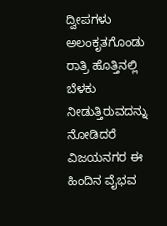ದ್ವೀಪಗಳು ಅಲಂಕೃತಗೊಂಡು ರಾತ್ರಿ ಹೊತ್ತಿನಲ್ಲಿ ಬೆಳಕು ನೀಡುತ್ತಿರುವದನ್ನು ನೋಡಿದರೆ ವಿಜಯನಗರ ಈ ಹಿಂದಿನ ವೈಭವ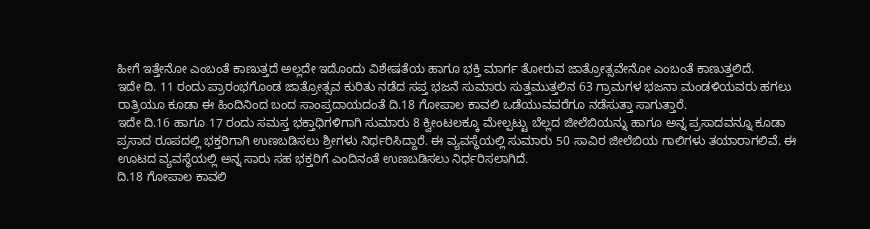ಹೀಗೆ ಇತ್ತೇನೋ ಎಂಬಂತೆ ಕಾಣುತ್ತದೆ ಅಲ್ಲದೇ ಇದೊಂದು ವಿಶೇಷತೆಯ ಹಾಗೂ ಭಕ್ತಿ ಮಾರ್ಗ ತೋರುವ ಜಾತ್ರೋತ್ಸವೇನೋ ಎಂಬಂತೆ ಕಾಣುತ್ತಲಿದೆ.
ಇದೇ ದಿ. 11 ರಂದು ಪ್ರಾರಂಭಗೊಂಡ ಜಾತ್ರೋತ್ಸವ ಕುರಿತು ನಡೆದ ಸಪ್ತ ಭಜನೆ ಸುಮಾರು ಸುತ್ತಮುತ್ತಲಿನ 63 ಗ್ರಾಮಗಳ ಭಜನಾ ಮಂಡಳಿಯವರು ಹಗಲು ರಾತ್ರಿಯೂ ಕೂಡಾ ಈ ಹಿಂದಿನಿಂದ ಬಂದ ಸಾಂಪ್ರದಾಯದಂತೆ ದಿ.18 ಗೋಪಾಲ ಕಾವಲಿ ಒಡೆಯುವವರೆಗೂ ನಡೆಸುತ್ತಾ ಸಾಗುತ್ತಾರೆ.
ಇದೇ ದಿ.16 ಹಾಗೂ 17 ರಂದು ಸಮಸ್ತ ಭಕ್ತಾಧಿಗಳಿಗಾಗಿ ಸುಮಾರು 8 ಕ್ವೀಂಟಲಕ್ಕೂ ಮೇಲ್ಪಟ್ಟು ಬೆಲ್ಲದ ಜೀಲೆಬಿಯನ್ನು ಹಾಗೂ ಅನ್ನ ಪ್ರಸಾದವನ್ನೂ ಕೂಡಾ ಪ್ರಸಾದ ರೂಪದಲ್ಲಿ ಭಕ್ತರಿಗಾಗಿ ಉಣಬಡಿಸಲು ಶ್ರೀಗಳು ನಿರ್ಧರಿಸಿದ್ದಾರೆ. ಈ ವ್ಯವಸ್ಥೆಯಲ್ಲಿ ಸುಮಾರು 50 ಸಾವಿರ ಜೀಲೆಬಿಯ ಗಾಲಿಗಳು ತಯಾರಾಗಲಿವೆ. ಈ ಊಟದ ವ್ಯವಸ್ಥೆಯಲ್ಲಿ ಅನ್ನ ಸಾರು ಸಹ ಭಕ್ತರಿಗೆ ಎಂದಿನಂತೆ ಉಣಬಡಿಸಲು ನಿರ್ಧರಿಸಲಾಗಿದೆ.
ದಿ.18 ಗೋಪಾಲ ಕಾವಲಿ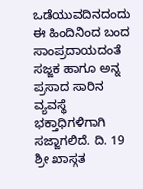ಒಡೆಯುವದಿನದಂದು ಈ ಹಿಂದಿನಿಂದ ಬಂದ ಸಾಂಪ್ರದಾಯದಂತೆ ಸಜ್ಜಕ ಹಾಗೂ ಅನ್ನ ಪ್ರಸಾದ ಸಾರಿನ ವ್ಯವಸ್ಥೆ ಭಕ್ತಾಧಿಗಳಿಗಾಗಿ ಸಜ್ಜಾಗಲಿದೆ. ದಿ. 19 ಶ್ರೀ ಖಾಸ್ಗತ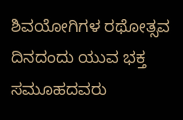ಶಿವಯೋಗಿಗಳ ರಥೋತ್ಸವ ದಿನದಂದು ಯುವ ಭಕ್ತ ಸಮೂಹದವರು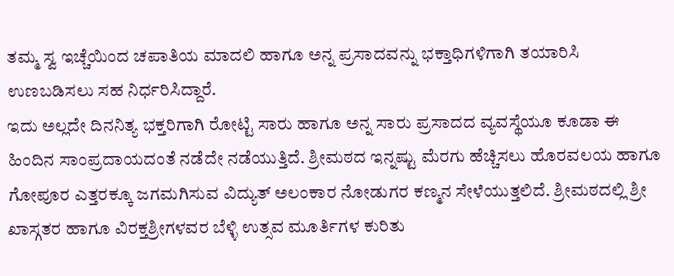ತಮ್ಮ ಸ್ವ ಇಚ್ಚೆಯಿಂದ ಚಪಾತಿಯ ಮಾದಲಿ ಹಾಗೂ ಅನ್ನ ಪ್ರಸಾದವನ್ನು ಭಕ್ತಾಧಿಗಳಿಗಾಗಿ ತಯಾರಿಸಿ ಉಣಬಡಿಸಲು ಸಹ ನಿರ್ಧರಿಸಿದ್ದಾರೆ.
ಇದು ಅಲ್ಲದೇ ದಿನನಿತ್ಯ ಭಕ್ತರಿಗಾಗಿ ರೋಟ್ಟಿ ಸಾರು ಹಾಗೂ ಅನ್ನ ಸಾರು ಪ್ರಸಾದದ ವ್ಯವಸ್ಥೆಯೂ ಕೂಡಾ ಈ ಹಿಂದಿನ ಸಾಂಪ್ರದಾಯದಂತೆ ನಡೆದೇ ನಡೆಯುತ್ತಿದೆ. ಶ್ರೀಮಠದ ಇನ್ನಷ್ಟು ಮೆರಗು ಹೆಚ್ಚಿಸಲು ಹೊರವಲಯ ಹಾಗೂ ಗೋಪೂರ ಎತ್ತರಕ್ಕೂ ಜಗಮಗಿಸುವ ವಿದ್ಯುತ್ ಅಲಂಕಾರ ನೋಡುಗರ ಕಣ್ಮನ ಸೇಳೆಯುತ್ತಲಿದೆ. ಶ್ರೀಮಠದಲ್ಲಿ ಶ್ರೀ ಖಾಸ್ಗತರ ಹಾಗೂ ವಿರಕ್ತಶ್ರೀಗಳವರ ಬೆಳ್ಳಿ ಉತ್ಸವ ಮೂರ್ತಿಗಳ ಕುರಿತು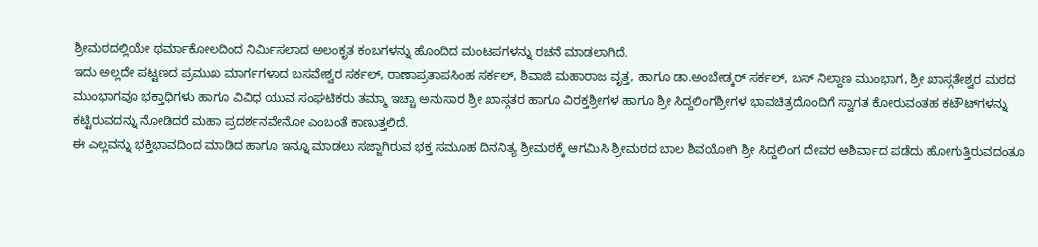ಶ್ರೀಮಠದಲ್ಲಿಯೇ ಥರ್ಮಾಕೋಲದಿಂದ ನಿರ್ಮಿಸಲಾದ ಅಲಂಕೃತ ಕಂಬಗಳನ್ನು ಹೊಂದಿದ ಮಂಟಪಗಳನ್ನು ರಚನೆ ಮಾಡಲಾಗಿದೆ.
ಇದು ಅಲ್ಲದೇ ಪಟ್ಟಣದ ಪ್ರಮುಖ ಮಾರ್ಗಗಳಾದ ಬಸವೇಶ್ವರ ಸರ್ಕಲ್, ರಾಣಾಪ್ರತಾಪಸಿಂಹ ಸರ್ಕಲ್, ಶಿವಾಜಿ ಮಹಾರಾಜ ವೃತ್ತ, ಹಾಗೂ ಡಾ.ಅಂಬೇಡ್ಕರ್ ಸರ್ಕಲ್, ಬಸ್ ನಿಲ್ದಾಣ ಮುಂಭಾಗ, ಶ್ರೀ ಖಾಸ್ಗತೇಶ್ವರ ಮಠದ ಮುಂಭಾಗವೂ ಭಕ್ತಾಧಿಗಳು ಹಾಗೂ ವಿವಿಧ ಯುವ ಸಂಘಟಿಕರು ತಮ್ಮಾ ಇಚ್ಚಾ ಅನುಸಾರ ಶ್ರೀ ಖಾಸ್ಗತರ ಹಾಗೂ ವಿರಕ್ತಶ್ರೀಗಳ ಹಾಗೂ ಶ್ರೀ ಸಿದ್ದಲಿಂಗಶ್ರೀಗಳ ಭಾವಚಿತ್ರದೊಂದಿಗೆ ಸ್ವಾಗತ ಕೋರುವಂತಹ ಕಟೌಟ್‍ಗಳನ್ನು ಕಟ್ಟಿರುವದನ್ನು ನೋಡಿದರೆ ಮಹಾ ಪ್ರದರ್ಶನವೇನೋ ಎಂಬಂತೆ ಕಾಣುತ್ತಲಿದೆ.
ಈ ಎಲ್ಲವನ್ನು ಭಕ್ತಿಭಾವದಿಂದ ಮಾಡಿದ ಹಾಗೂ ಇನ್ನೂ ಮಾಡಲು ಸಜ್ಜಾಗಿರುವ ಭಕ್ತ ಸಮೂಹ ದಿನನಿತ್ಯ ಶ್ರೀಮಠಕ್ಕೆ ಆಗಮಿಸಿ ಶ್ರೀಮಠದ ಬಾಲ ಶಿವಯೋಗಿ ಶ್ರೀ ಸಿದ್ದಲಿಂಗ ದೇವರ ಆಶಿರ್ವಾದ ಪಡೆದು ಹೋಗುತ್ತಿರುವದಂತೂ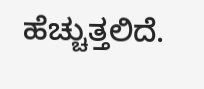ಹೆಚ್ಚುತ್ತಲಿದೆ.